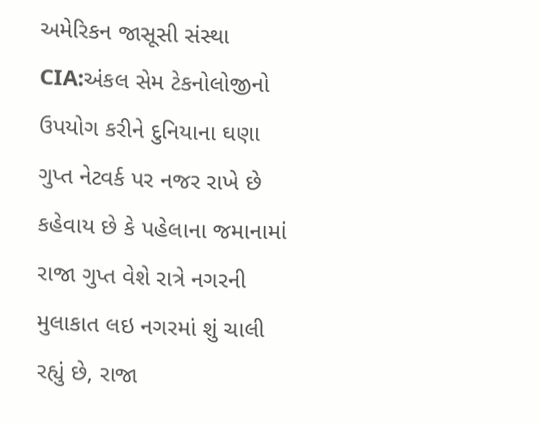અમેરિકન જાસૂસી સંસ્થા CIA:અંકલ સેમ ટેકનોલોજીનો ઉપયોગ કરીને દુનિયાના ઘણા ગુપ્ત નેટવર્ક પર નજર રાખે છે
કહેવાય છે કે પહેલાના જમાનામાં રાજા ગુપ્ત વેશે રાત્રે નગરની મુલાકાત લઇ નગરમાં શું ચાલી રહ્યું છે, રાજા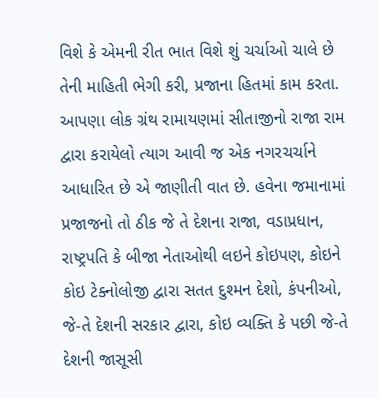વિશે કે એમની રીત ભાત વિશે શું ચર્ચાઓ ચાલે છે તેની માહિતી ભેગી કરી, પ્રજાના હિતમાં કામ કરતા. આપણા લોક ગ્રંથ રામાયણમાં સીતાજીનો રાજા રામ દ્વારા કરાયેલો ત્યાગ આવી જ એક નગરચર્ચાને આધારિત છે એ જાણીતી વાત છે. હવેના જમાનામાં પ્રજાજનો તો ઠીક જે તે દેશના રાજા, વડાપ્રધાન, રાષ્ટ્રપતિ કે બીજા નેતાઓથી લઇને કોઇપણ, કોઇને કોઇ ટેક્નોલોજી દ્વારા સતત દુશ્મન દેશો, કંપનીઓ, જે-તે દેશની સરકાર દ્વારા, કોઇ વ્યક્તિ કે પછી જે-તે દેશની જાસૂસી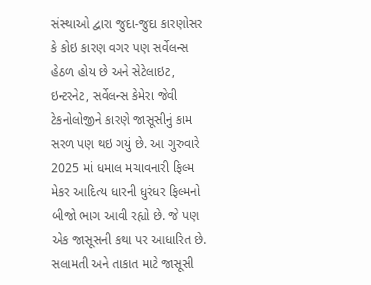સંસ્થાઓ દ્વારા જુદા-જુદા કારણોસર કે કોઇ કારણ વગર પણ સર્વેલન્સ હેઠળ હોય છે અને સેટેલાઇટ, ઇન્ટરનેટ, સર્વેલન્સ કેમેરા જેવી ટેકનોલોજીને કારણે જાસૂસીનું કામ સરળ પણ થઇ ગયું છે. આ ગુરુવારે 2025 માં ધમાલ મચાવનારી ફિલ્મ મેકર આદિત્ય ધારની ધુરંધર ફિલ્મનો બીજો ભાગ આવી રહ્યો છે. જે પણ એક જાસૂસની કથા પર આધારિત છે. સલામતી અને તાકાત માટે જાસૂસી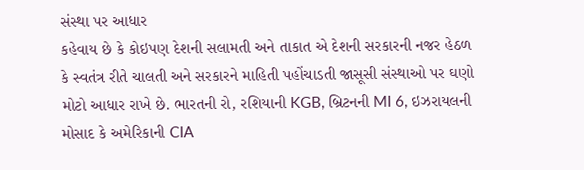સંસ્થા પર આધાર
કહેવાય છે કે કોઇપણ દેશની સલામતી અને તાકાત એ દેશની સરકારની નજર હેઠળ કે સ્વતંત્ર રીતે ચાલતી અને સરકારને માહિતી પહોંચાડતી જાસૂસી સંસ્થાઓ પર ઘણો મોટો આધાર રાખે છે. ભારતની રો, રશિયાની KGB, બ્રિટનની MI 6, ઇઝરાયલની મોસાદ કે અમેરિકાની CIA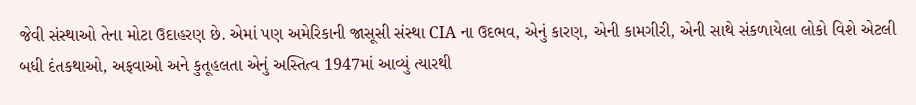જેવી સંસ્થાઓ તેના મોટા ઉદાહરણ છે. એમાં પણ અમેરિકાની જાસૂસી સંસ્થા CIA ના ઉદભવ, એનું કારણ, એની કામગીરી, એની સાથે સંકળાયેલા લોકો વિશે એટલી બધી દંતકથાઓ, અફવાઓ અને કુતૂહલતા એનું અસ્તિત્વ 1947માં આવ્યું ત્યારથી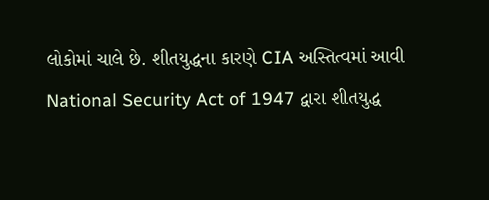લોકોમાં ચાલે છે. શીતયુદ્ધના કારણે CIA અસ્તિત્વમાં આવી
National Security Act of 1947 દ્વારા શીતયુદ્ધ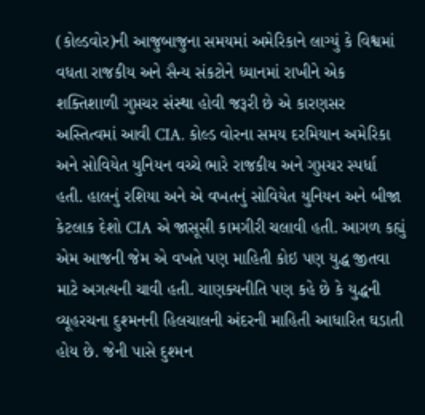(કોલ્ડવોર)ની આજુબાજુના સમયમાં અમેરિકાને લાગ્યું કે વિશ્વમાં વધતા રાજકીય અને સૈન્ય સંકટોને ધ્યાનમાં રાખીને એક શક્તિશાળી ગુપ્તચર સંસ્થા હોવી જરૂરી છે એ કારણસર અસ્તિત્વમાં આવી CIA. કોલ્ડ વોરના સમય દરમિયાન અમેરિકા અને સોવિયેત યુનિયન વચ્ચે ભારે રાજકીય અને ગુપ્તચર સ્પર્ધા હતી. હાલનું રશિયા અને એ વખતનું સોવિયેત યુનિયન અને બીજા કેટલાક દેશો CIA એ જાસૂસી કામગીરી ચલાવી હતી. આગળ કહ્યું એમ આજની જેમ એ વખતે પણ માહિતી કોઇ પણ યુદ્ધ જીતવા માટે અગત્યની ચાવી હતી. ચાણક્યનીતિ પણ કહે છે કે યુદ્ધની વ્યૂહરચના દુશ્મનની હિલચાલની અંદરની માહિતી આધારિત ઘડાતી હોય છે. જેની પાસે દુશ્મન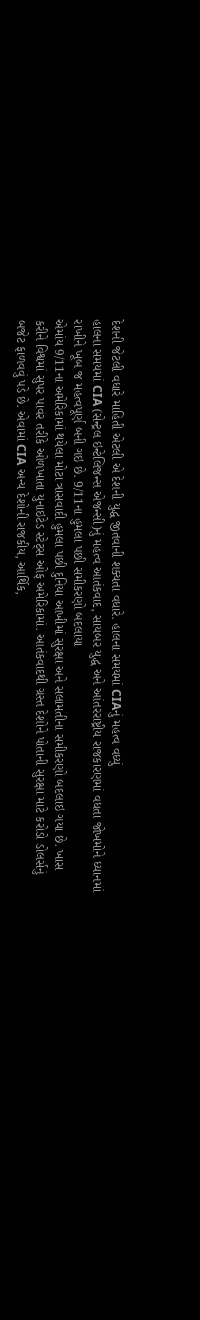દેશની જેટલી વધારે માહિતી એટલી એ દેશની યુદ્ધ જીતવાની શક્યતા વધારે. હાલના સમયમાં CIAનું મહત્વ વધ્યું
હાલના સમયમાં CIA (સેન્ટ્રલ ઇન્ટેલિજન્સ એજન્સી)નું મહત્વ આતંકવાદ, સાયબર યુદ્ધ અને આંતરરાષ્ટ્રીય રાજકારણમાં વધતા જોખમોને ધ્યાનમાં રાખીને ખૂબ જ મહત્વપૂર્ણ બની ગઇ છે. 9/11ના હુમલા પછી સમીકરણો બદલાયા
એમાંય 9/11ના અમેરિકામાં થયેલા મોટા ત્રાસવાદી હુમલા પછી દુનિયા આખીમાં સુરક્ષા અને સલામતીના સમીકરણો બદલાઇ ગયા છે. ખાસ કરીને વિશ્વમાં સુપર પાવર તરીકે ઓળખાતા યુનાઇટેડ સ્ટેટ્સ ઓફ અમેરિકામાં. આતંકવાદથી ગ્રસ્ત દેશોને પોતાની સુરક્ષા માટે કરોડો ડોલર્સનું બજેટ ફાળવવું પડે છે. એવામાં CIA અન્ય દેશોની રાજકીય, આર્થિક,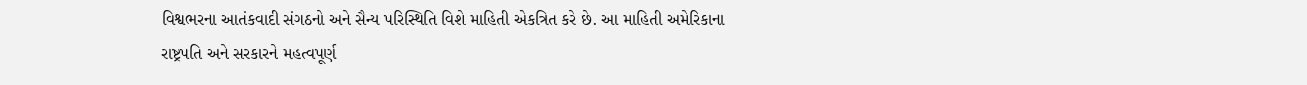વિશ્વભરના આતંકવાદી સંગઠનો અને સૈન્ય પરિસ્થિતિ વિશે માહિતી એકત્રિત કરે છે. આ માહિતી અમેરિકાના રાષ્ટ્રપતિ અને સરકારને મહત્વપૂર્ણ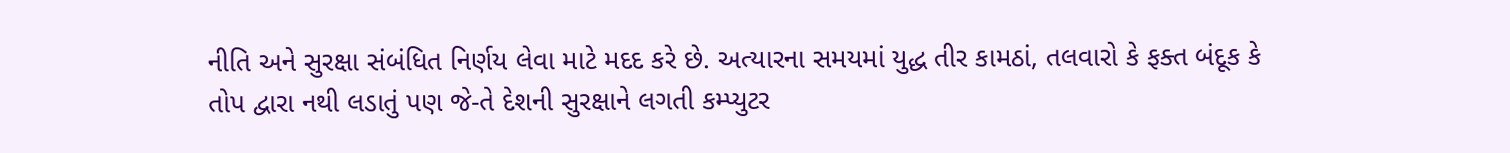નીતિ અને સુરક્ષા સંબંધિત નિર્ણય લેવા માટે મદદ કરે છે. અત્યારના સમયમાં યુદ્ધ તીર કામઠાં, તલવારો કે ફક્ત બંદૂક કે તોપ દ્વારા નથી લડાતું પણ જે-તે દેશની સુરક્ષાને લગતી કમ્પ્યુટર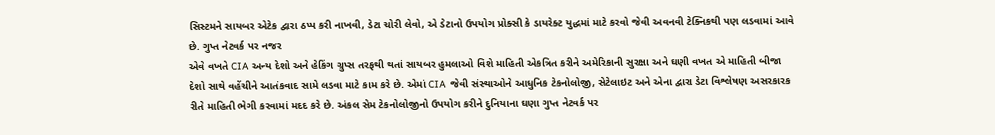સિસ્ટમને સાયબર એટેક દ્વારા ઠપ્પ કરી નાખવી, ડેટા ચોરી લેવો, એ ડેટાનો ઉપયોગ પ્રોક્સી કે ડાયરેક્ટ યુદ્ધમાં માટે કરવો જેવી અવનવી ટેક્નિકથી પણ લડવામાં આવે છે. ગુપ્ત નેટવર્ક પર નજર
એવે વખતે CIA અન્ય દેશો અને હેકિંગ ગ્રુપ્સ તરફથી થતાં સાયબર હુમલાઓ વિશે માહિતી એકત્રિત કરીને અમેરિકાની સુરક્ષા અને ઘણી વખત એ માહિતી બીજા દેશો સાથે વહેંચીને આતંકવાદ સામે લડવા માટે કામ કરે છે. એમાં CIA જેવી સંસ્થાઓને આધુનિક ટેકનોલોજી, સેટેલાઇટ અને એના દ્વારા ડેટા વિશ્લેષણ અસરકારક રીતે માહિતી ભેગી કરવામાં મદદ કરે છે. અંકલ સેમ ટેકનોલોજીનો ઉપયોગ કરીને દુનિયાના ઘણા ગુપ્ત નેટવર્ક પર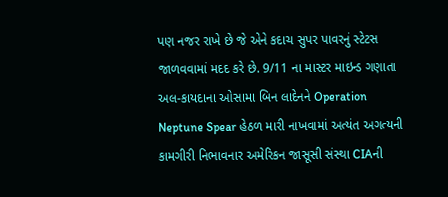પણ નજર રાખે છે જે એને કદાચ સુપર પાવરનું સ્ટેટસ જાળવવામાં મદદ કરે છે. 9/11 ના માસ્ટર માઇન્ડ ગણાતા અલ-કાયદાના ઓસામા બિન લાદેનને Operation Neptune Spear હેઠળ મારી નાખવામાં અત્યંત અગત્યની કામગીરી નિભાવનાર અમેરિકન જાસૂસી સંસ્થા CIAની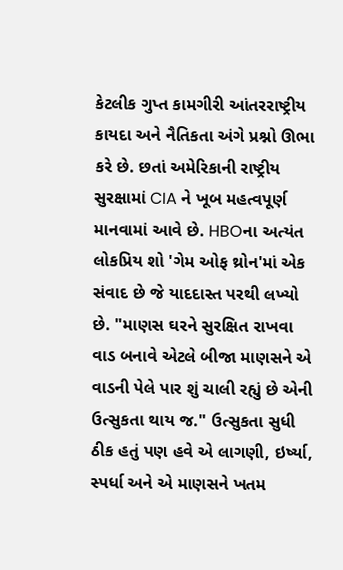કેટલીક ગુપ્ત કામગીરી આંતરરાષ્ટ્રીય કાયદા અને નૈતિકતા અંગે પ્રશ્નો ઊભા કરે છે. છતાં અમેરિકાની રાષ્ટ્રીય સુરક્ષામાં CIA ને ખૂબ મહત્વપૂર્ણ માનવામાં આવે છે. HBOના અત્યંત લોકપ્રિય શો 'ગેમ ઓફ થ્રોન'માં એક સંવાદ છે જે યાદદાસ્ત પરથી લખ્યો છે. "માણસ ઘરને સુરક્ષિત રાખવા વાડ બનાવે એટલે બીજા માણસને એ વાડની પેલે પાર શું ચાલી રહ્યું છે એની ઉત્સુકતા થાય જ." ઉત્સુકતા સુધી ઠીક હતું પણ હવે એ લાગણી, ઇર્ષ્યા, સ્પર્ધા અને એ માણસને ખતમ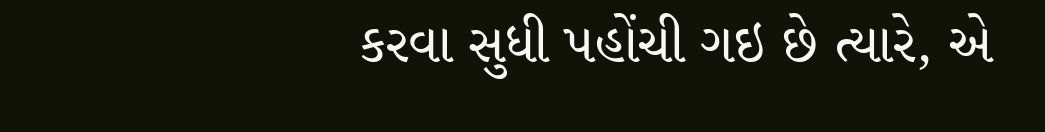કરવા સુધી પહોંચી ગઇ છે ત્યારે, એ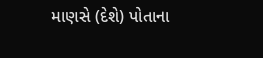માણસે (દેશે) પોતાના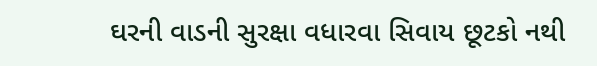ઘરની વાડની સુરક્ષા વધારવા સિવાય છૂટકો નથી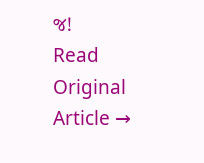જ!
Read Original Article →